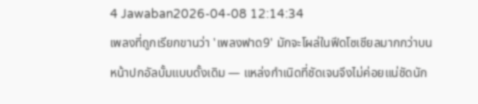4 Jawaban2026-04-08 12:14:34
เพลงที่ถูกเรียกขานว่า 'เพลงฟาด9' มักจะโผล่ในฟีดโซเชียลมากกว่าบนหน้าปกอัลบั้มแบบดั้งเดิม — แหล่งกำเนิดที่ชัดเจนจึงไม่ค่อยแน่ชัดนัก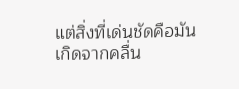แต่สิ่งที่เด่นชัดคือมันเกิดจากคลื่น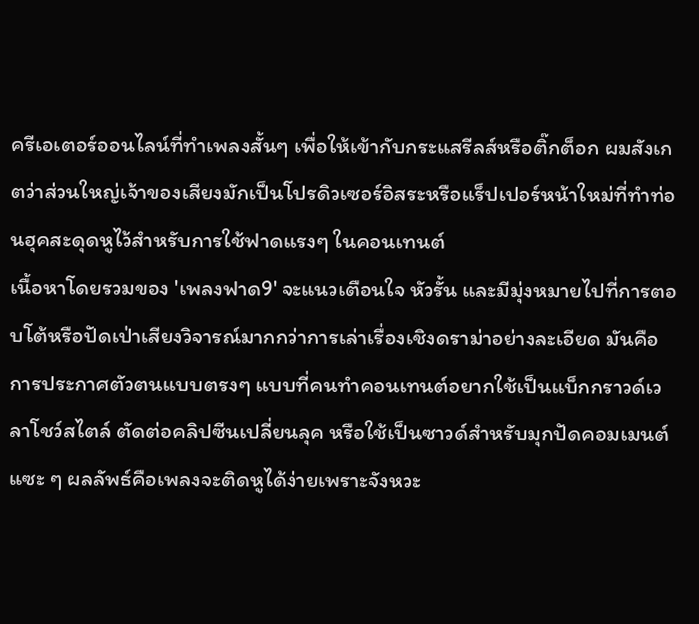ครีเอเตอร์ออนไลน์ที่ทำเพลงสั้นๆ เพื่อให้เข้ากับกระแสรีลส์หรือติ๊กต็อก ผมสังเกตว่าส่วนใหญ่เจ้าของเสียงมักเป็นโปรดิวเซอร์อิสระหรือแร็ปเปอร์หน้าใหม่ที่ทำท่อนฮุคสะดุดหูไว้สำหรับการใช้ฟาดแรงๆ ในคอนเทนต์
เนื้อหาโดยรวมของ 'เพลงฟาด9' จะแนวเตือนใจ หัวรั้น และมีมุ่งหมายไปที่การตอบโต้หรือปัดเป่าเสียงวิจารณ์มากกว่าการเล่าเรื่องเชิงดราม่าอย่างละเอียด มันคือการประกาศตัวตนแบบตรงๆ แบบที่คนทำคอนเทนต์อยากใช้เป็นแบ็กกราวด์เวลาโชว์สไตล์ ตัดต่อคลิปซีนเปลี่ยนลุค หรือใช้เป็นซาวด์สำหรับมุกปัดคอมเมนต์แซะ ๆ ผลลัพธ์คือเพลงจะติดหูได้ง่ายเพราะจังหวะ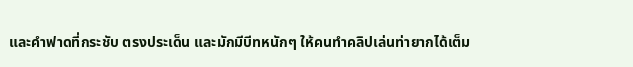และคำฟาดที่กระชับ ตรงประเด็น และมักมีบีทหนักๆ ให้คนทำคลิปเล่นท่ายากได้เต็ม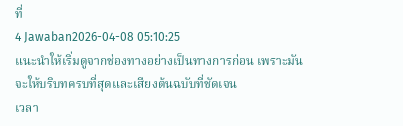ที่
4 Jawaban2026-04-08 05:10:25
แนะนำให้เริ่มดูจากช่องทางอย่างเป็นทางการก่อน เพราะมันจะให้บริบทครบที่สุดและเสียงต้นฉบับที่ชัดเจน
เวลา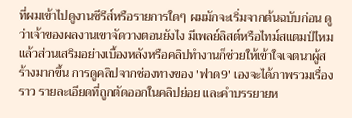ที่ผมเข้าไปดูงานซีรีส์หรือรายการใดๆ ผมมักจะเริ่มจากต้นฉบับก่อน ดูว่าเจ้าของผลงานเขาจัดวางตอนยังไง มีเพลย์ลิสต์หรือไทม์สแตมป์ไหม แล้วส่วนเสริมอย่างเบื้องหลังหรือคลิปทำงานก็ช่วยให้เข้าใจเจตนาผู้สร้างมากขึ้น การดูคลิปจากช่องทางของ 'ฟาด9' เองจะได้ภาพรวมเรื่องราว รายละเอียดที่ถูกตัดออกในคลิปย่อย และคำบรรยายห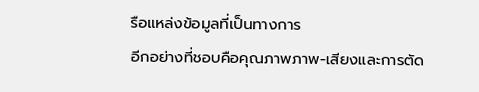รือแหล่งข้อมูลที่เป็นทางการ
อีกอย่างที่ชอบคือคุณภาพภาพ-เสียงและการตัด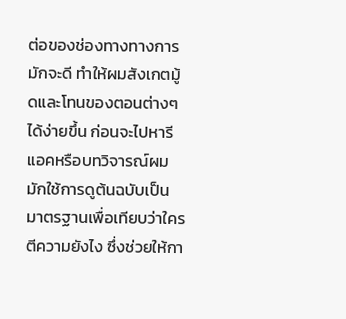ต่อของช่องทางทางการมักจะดี ทำให้ผมสังเกตมู้ดและโทนของตอนต่างๆ ได้ง่ายขึ้น ก่อนจะไปหารีแอคหรือบทวิจารณ์ผมมักใช้การดูต้นฉบับเป็นมาตรฐานเพื่อเทียบว่าใครตีความยังไง ซึ่งช่วยให้กา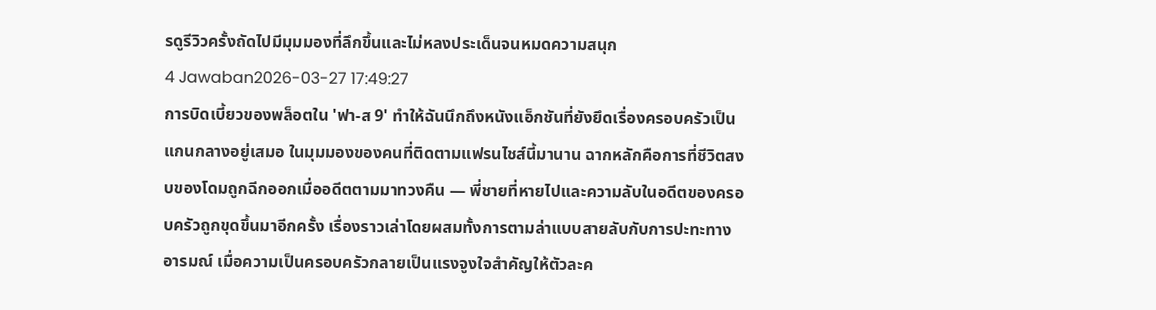รดูรีวิวครั้งถัดไปมีมุมมองที่ลึกขึ้นและไม่หลงประเด็นจนหมดความสนุก
4 Jawaban2026-03-27 17:49:27
การบิดเบี้ยวของพล็อตใน 'ฟา-ส 9' ทำให้ฉันนึกถึงหนังแอ็กชันที่ยังยึดเรื่องครอบครัวเป็นแกนกลางอยู่เสมอ ในมุมมองของคนที่ติดตามแฟรนไชส์นี้มานาน ฉากหลักคือการที่ชีวิตสงบของโดมถูกฉีกออกเมื่ออดีตตามมาทวงคืน — พี่ชายที่หายไปและความลับในอดีตของครอบครัวถูกขุดขึ้นมาอีกครั้ง เรื่องราวเล่าโดยผสมทั้งการตามล่าแบบสายลับกับการปะทะทางอารมณ์ เมื่อความเป็นครอบครัวกลายเป็นแรงจูงใจสำคัญให้ตัวละค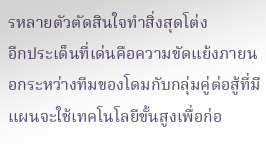รหลายตัวตัดสินใจทำสิ่งสุดโต่ง
อีกประเด็นที่เด่นคือความขัดแย้งภายนอกระหว่างทีมของโดมกับกลุ่มคู่ต่อสู้ที่มีแผนจะใช้เทคโนโลยีขั้นสูงเพื่อก่อ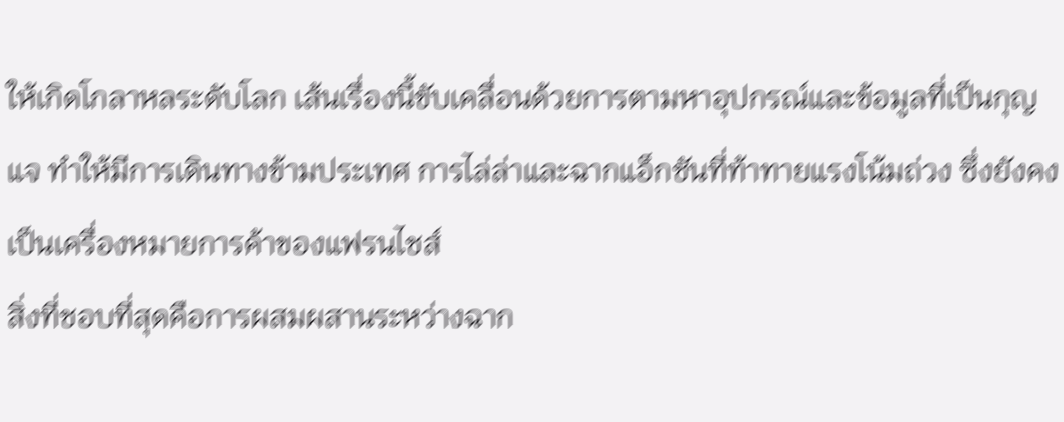ให้เกิดโกลาหลระดับโลก เส้นเรื่องนี้ขับเคลื่อนด้วยการตามหาอุปกรณ์และข้อมูลที่เป็นกุญแจ ทำให้มีการเดินทางข้ามประเทศ การไล่ล่าและฉากแอ็กชันที่ท้าทายแรงโน้มถ่วง ซึ่งยังคงเป็นเครื่องหมายการค้าของแฟรนไชส์
สิ่งที่ชอบที่สุดคือการผสมผสานระหว่างฉาก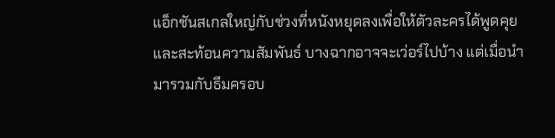แอ็กชันสเกลใหญ่กับช่วงที่หนังหยุดลงเพื่อให้ตัวละครได้พูดคุยและสะท้อนความสัมพันธ์ บางฉากอาจจะเว่อร์ไปบ้าง แต่เมื่อนำมารวมกับธีมครอบ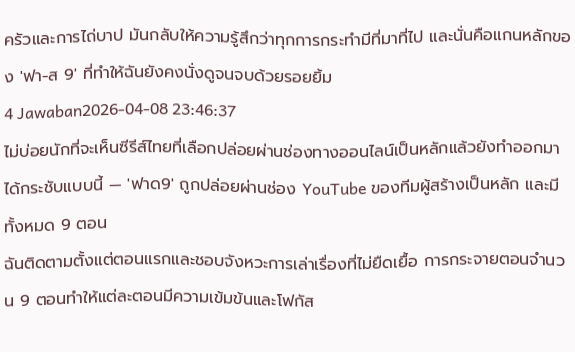ครัวและการไถ่บาป มันกลับให้ความรู้สึกว่าทุกการกระทำมีที่มาที่ไป และนั่นคือแกนหลักของ 'ฟา-ส 9' ที่ทำให้ฉันยังคงนั่งดูจนจบด้วยรอยยิ้ม
4 Jawaban2026-04-08 23:46:37
ไม่บ่อยนักที่จะเห็นซีรีส์ไทยที่เลือกปล่อยผ่านช่องทางออนไลน์เป็นหลักแล้วยังทำออกมาได้กระชับแบบนี้ — 'ฟาด9' ถูกปล่อยผ่านช่อง YouTube ของทีมผู้สร้างเป็นหลัก และมีทั้งหมด 9 ตอน
ฉันติดตามตั้งแต่ตอนแรกและชอบจังหวะการเล่าเรื่องที่ไม่ยืดเยื้อ การกระจายตอนจำนวน 9 ตอนทำให้แต่ละตอนมีความเข้มข้นและโฟกัส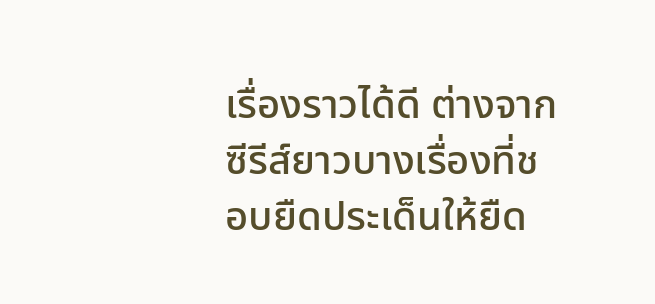เรื่องราวได้ดี ต่างจากซีรีส์ยาวบางเรื่องที่ชอบยืดประเด็นให้ยืด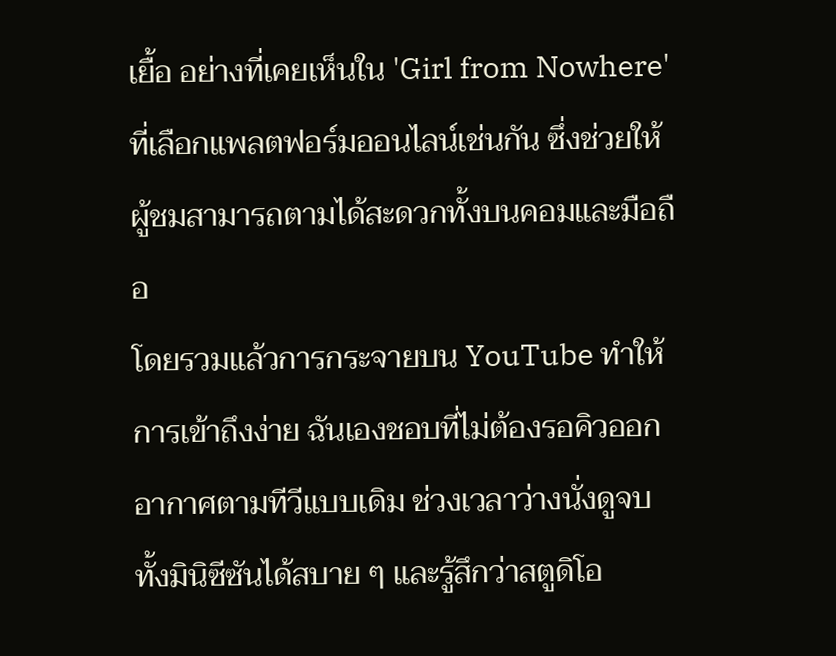เยื้อ อย่างที่เคยเห็นใน 'Girl from Nowhere' ที่เลือกแพลตฟอร์มออนไลน์เช่นกัน ซึ่งช่วยให้ผู้ชมสามารถตามได้สะดวกทั้งบนคอมและมือถือ
โดยรวมแล้วการกระจายบน YouTube ทำให้การเข้าถึงง่าย ฉันเองชอบที่ไม่ต้องรอคิวออกอากาศตามทีวีแบบเดิม ช่วงเวลาว่างนั่งดูจบทั้งมินิซีซันได้สบาย ๆ และรู้สึกว่าสตูดิโอ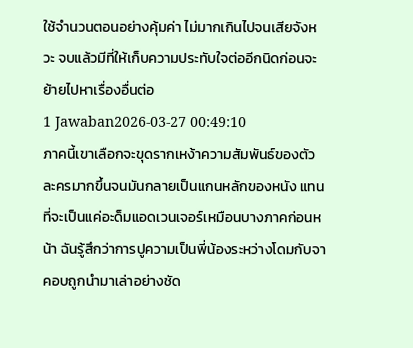ใช้จำนวนตอนอย่างคุ้มค่า ไม่มากเกินไปจนเสียจังหวะ จบแล้วมีที่ให้เก็บความประทับใจต่ออีกนิดก่อนจะย้ายไปหาเรื่องอื่นต่อ
1 Jawaban2026-03-27 00:49:10
ภาคนี้เขาเลือกจะขุดรากเหง้าความสัมพันธ์ของตัวละครมากขึ้นจนมันกลายเป็นแกนหลักของหนัง แทนที่จะเป็นแค่อะด็มแอดเวนเจอร์เหมือนบางภาคก่อนหน้า ฉันรู้สึกว่าการปูความเป็นพี่น้องระหว่างโดมกับจาคอบถูกนำมาเล่าอย่างชัด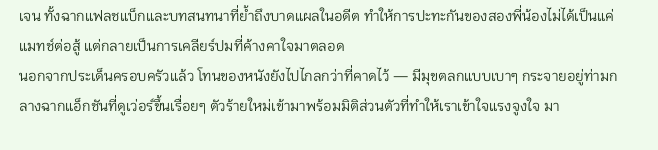เจน ทั้งฉากแฟลชแบ็กและบทสนทนาที่ย้ำถึงบาดแผลในอดีต ทำให้การปะทะกันของสองพี่น้องไม่ได้เป็นแค่แมทช์ต่อสู้ แต่กลายเป็นการเคลียร์ปมที่ค้างคาใจมาตลอด
นอกจากประเด็นครอบครัวแล้ว โทนของหนังยังไปไกลกว่าที่คาดไว้ — มีมุขตลกแบบเบาๆ กระจายอยู่ท่ามกลางฉากแอ็กชันที่ดูเว่อร์ขึ้นเรื่อยๆ ตัวร้ายใหม่เข้ามาพร้อมมิติส่วนตัวที่ทำให้เราเข้าใจแรงจูงใจ มา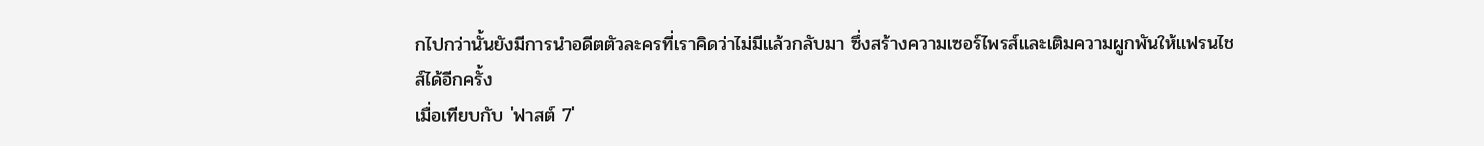กไปกว่านั้นยังมีการนำอดีตตัวละครที่เราคิดว่าไม่มีแล้วกลับมา ซึ่งสร้างความเซอร์ไพรส์และเติมความผูกพันให้แฟรนไชส์ได้อีกครั้ง
เมื่อเทียบกับ 'ฟาสต์ 7'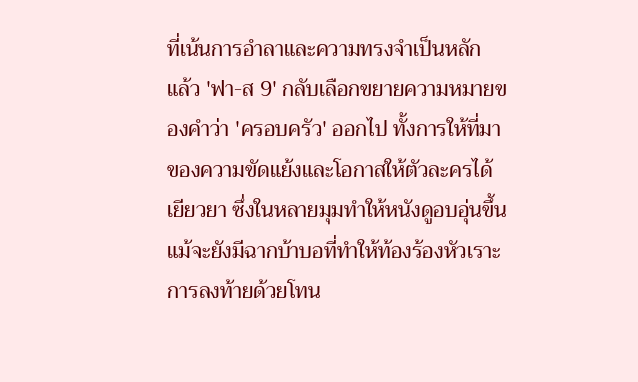ที่เน้นการอำลาและความทรงจำเป็นหลัก แล้ว 'ฟา-ส 9' กลับเลือกขยายความหมายของคำว่า 'ครอบครัว' ออกไป ทั้งการให้ที่มาของความขัดแย้งและโอกาสให้ตัวละครได้เยียวยา ซึ่งในหลายมุมทำให้หนังดูอบอุ่นขึ้น แม้จะยังมีฉากบ้าบอที่ทำให้ท้องร้องหัวเราะ การลงท้ายด้วยโทน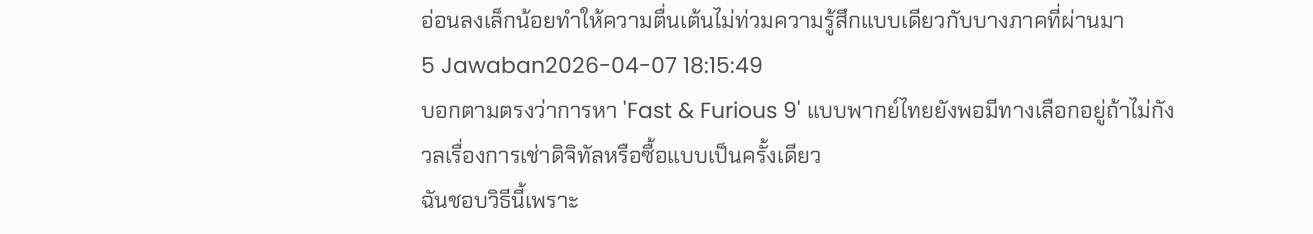อ่อนลงเล็กน้อยทำให้ความตื่นเต้นไม่ท่วมความรู้สึกแบบเดียวกับบางภาคที่ผ่านมา
5 Jawaban2026-04-07 18:15:49
บอกตามตรงว่าการหา 'Fast & Furious 9' แบบพากย์ไทยยังพอมีทางเลือกอยู่ถ้าไม่กังวลเรื่องการเช่าดิจิทัลหรือซื้อแบบเป็นครั้งเดียว
ฉันชอบวิธีนี้เพราะ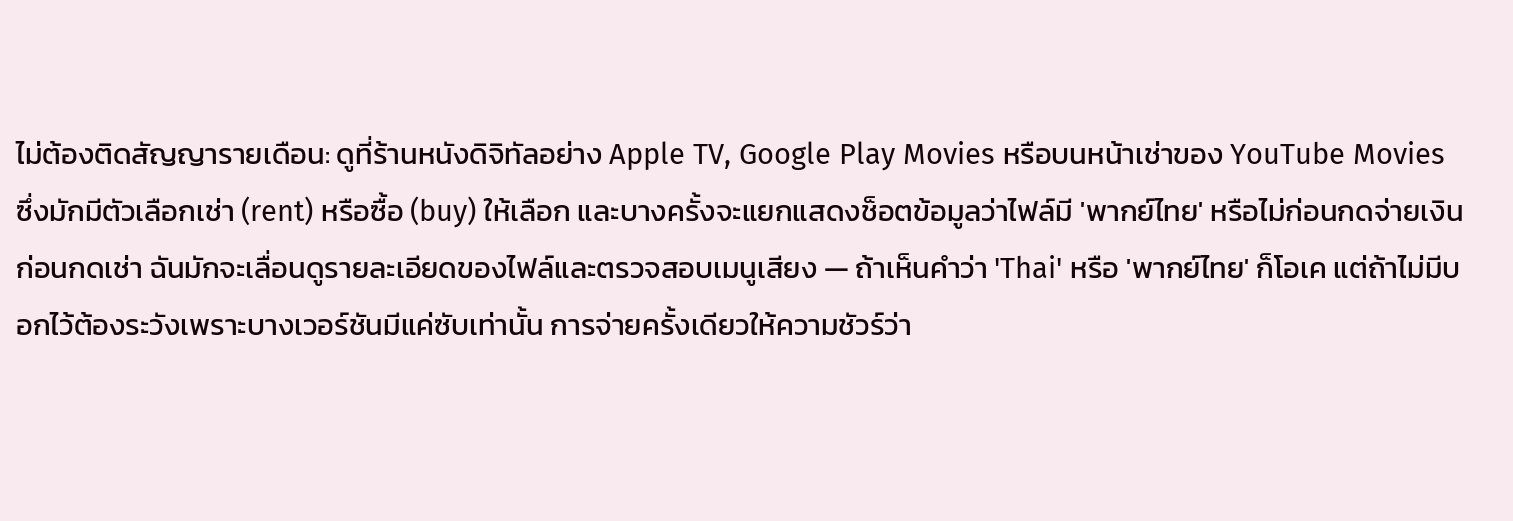ไม่ต้องติดสัญญารายเดือน: ดูที่ร้านหนังดิจิทัลอย่าง Apple TV, Google Play Movies หรือบนหน้าเช่าของ YouTube Movies ซึ่งมักมีตัวเลือกเช่า (rent) หรือซื้อ (buy) ให้เลือก และบางครั้งจะแยกแสดงช็อตข้อมูลว่าไฟล์มี 'พากย์ไทย' หรือไม่ก่อนกดจ่ายเงิน
ก่อนกดเช่า ฉันมักจะเลื่อนดูรายละเอียดของไฟล์และตรวจสอบเมนูเสียง — ถ้าเห็นคำว่า 'Thai' หรือ 'พากย์ไทย' ก็โอเค แต่ถ้าไม่มีบอกไว้ต้องระวังเพราะบางเวอร์ชันมีแค่ซับเท่านั้น การจ่ายครั้งเดียวให้ความชัวร์ว่า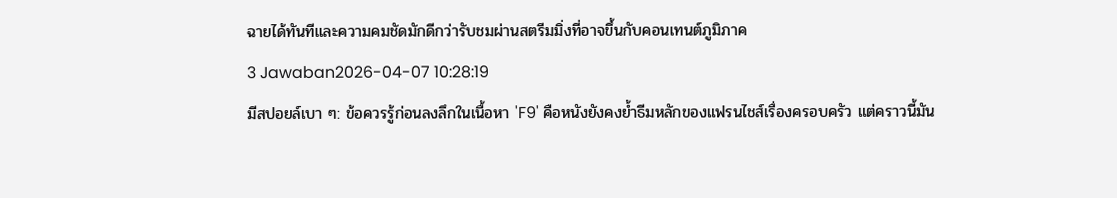ฉายได้ทันทีและความคมชัดมักดีกว่ารับชมผ่านสตรีมมิ่งที่อาจขึ้นกับคอนเทนต์ภูมิภาค
3 Jawaban2026-04-07 10:28:19
มีสปอยล์เบา ๆ: ข้อควรรู้ก่อนลงลึกในเนื้อหา 'F9' คือหนังยังคงย้ำธีมหลักของแฟรนไชส์เรื่องครอบครัว แต่คราวนี้มัน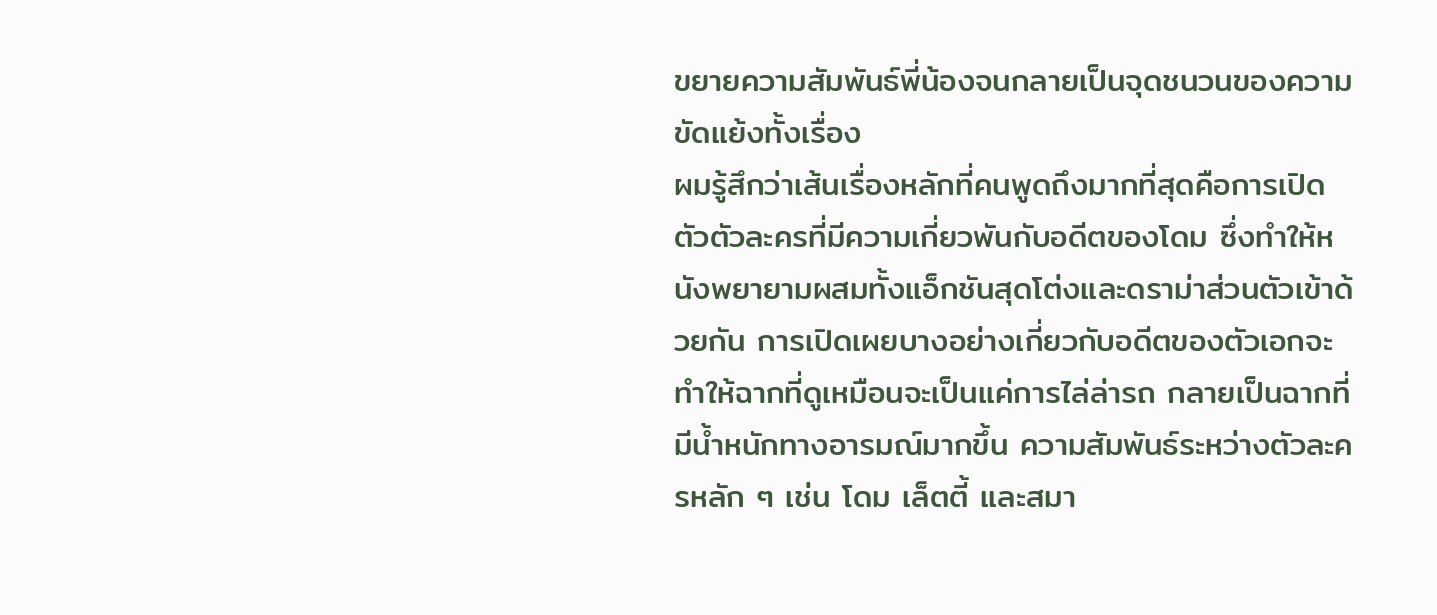ขยายความสัมพันธ์พี่น้องจนกลายเป็นจุดชนวนของความขัดแย้งทั้งเรื่อง
ผมรู้สึกว่าเส้นเรื่องหลักที่คนพูดถึงมากที่สุดคือการเปิดตัวตัวละครที่มีความเกี่ยวพันกับอดีตของโดม ซึ่งทำให้หนังพยายามผสมทั้งแอ็กชันสุดโต่งและดราม่าส่วนตัวเข้าด้วยกัน การเปิดเผยบางอย่างเกี่ยวกับอดีตของตัวเอกจะทำให้ฉากที่ดูเหมือนจะเป็นแค่การไล่ล่ารถ กลายเป็นฉากที่มีน้ำหนักทางอารมณ์มากขึ้น ความสัมพันธ์ระหว่างตัวละครหลัก ๆ เช่น โดม เล็ตตี้ และสมา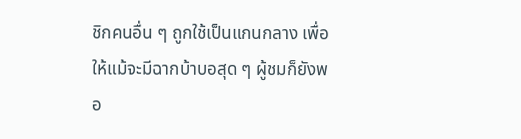ชิกคนอื่น ๆ ถูกใช้เป็นแกนกลาง เพื่อให้แม้จะมีฉากบ้าบอสุด ๆ ผู้ชมก็ยังพอ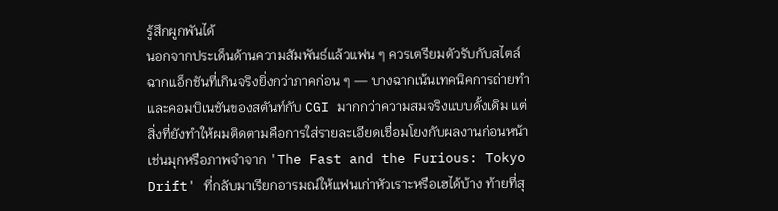รู้สึกผูกพันได้
นอกจากประเด็นด้านความสัมพันธ์แล้วแฟน ๆ ควรเตรียมตัวรับกับสไตล์ฉากแอ็กชันที่เกินจริงยิ่งกว่าภาคก่อน ๆ — บางฉากเน้นเทคนิคการถ่ายทำและคอมบิเนชันของสตันท์กับ CGI มากกว่าความสมจริงแบบดั้งเดิม แต่สิ่งที่ยังทำให้ผมติดตามคือการใส่รายละเอียดเชื่อมโยงกับผลงานก่อนหน้า เช่นมุกหรือภาพจำจาก 'The Fast and the Furious: Tokyo Drift' ที่กลับมาเรียกอารมณ์ให้แฟนเก่าหัวเราะหรือเฮได้บ้าง ท้ายที่สุ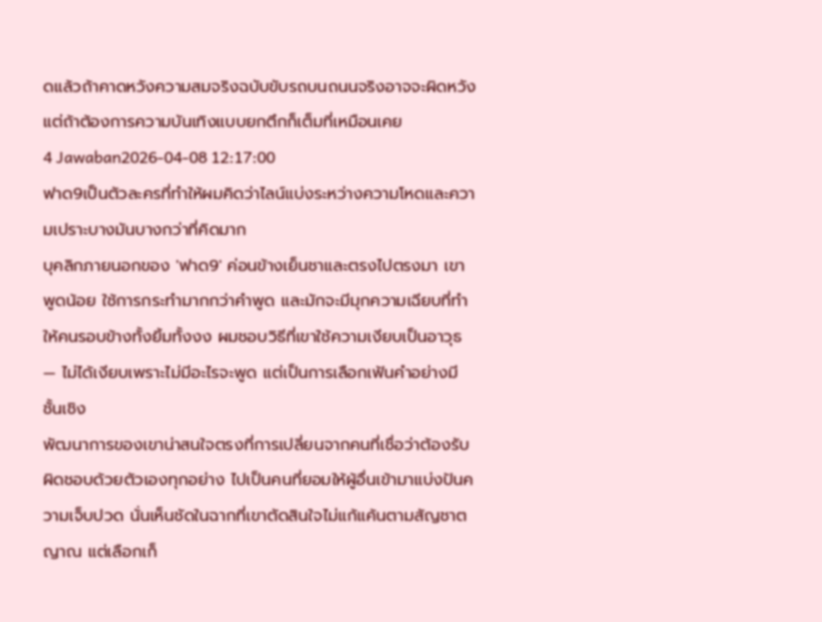ดแล้วถ้าคาดหวังความสมจริงฉบับขับรถบนถนนจริงอาจจะผิดหวัง แต่ถ้าต้องการความบันเทิงแบบยกตึกก็เต็มที่เหมือนเคย
4 Jawaban2026-04-08 12:17:00
ฟาด9เป็นตัวละครที่ทำให้ผมคิดว่าไลน์แบ่งระหว่างความโหดและความเปราะบางมันบางกว่าที่คิดมาก
บุคลิกภายนอกของ 'ฟาด9' ค่อนข้างเย็นชาและตรงไปตรงมา เขาพูดน้อย ใช้การกระทำมากกว่าคำพูด และมักจะมีมุกความเฉียบที่ทำให้คนรอบข้างทั้งยิ้มทั้งงง ผมชอบวิธีที่เขาใช้ความเงียบเป็นอาวุธ — ไม่ได้เงียบเพราะไม่มีอะไรจะพูด แต่เป็นการเลือกเฟ้นคำอย่างมีชั้นเชิง
พัฒนาการของเขาน่าสนใจตรงที่การเปลี่ยนจากคนที่เชื่อว่าต้องรับผิดชอบด้วยตัวเองทุกอย่าง ไปเป็นคนที่ยอมให้ผู้อื่นเข้ามาแบ่งปันความเจ็บปวด นั่นเห็นชัดในฉากที่เขาตัดสินใจไม่แก้แค้นตามสัญชาตญาณ แต่เลือกเก็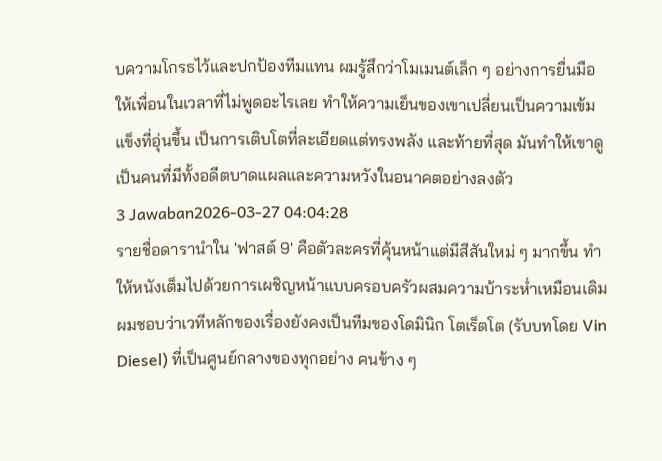บความโกรธไว้และปกป้องทีมแทน ผมรู้สึกว่าโมเมนต์เล็ก ๆ อย่างการยื่นมือให้เพื่อนในเวลาที่ไม่พูดอะไรเลย ทำให้ความเย็นของเขาเปลี่ยนเป็นความเข้มแข็งที่อุ่นขึ้น เป็นการเติบโตที่ละเอียดแต่ทรงพลัง และท้ายที่สุด มันทำให้เขาดูเป็นคนที่มีทั้งอดีตบาดแผลและความหวังในอนาคตอย่างลงตัว
3 Jawaban2026-03-27 04:04:28
รายชื่อดารานำใน 'ฟาสต์ 9' คือตัวละครที่คุ้นหน้าแต่มีสีสันใหม่ ๆ มากขึ้น ทำให้หนังเต็มไปด้วยการเผชิญหน้าแบบครอบครัวผสมความบ้าระห่ำเหมือนเดิม
ผมชอบว่าเวทีหลักของเรื่องยังคงเป็นทีมของโดมินิก โตเร็ตโต (รับบทโดย Vin Diesel) ที่เป็นศูนย์กลางของทุกอย่าง คนข้าง ๆ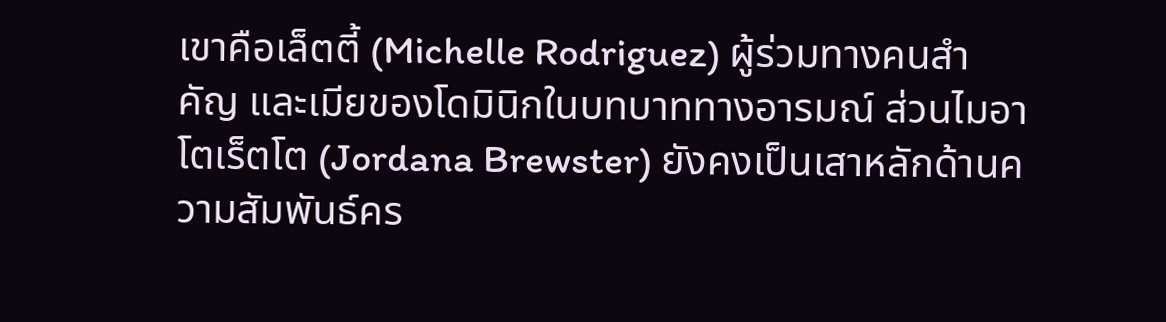เขาคือเล็ตตี้ (Michelle Rodriguez) ผู้ร่วมทางคนสำคัญ และเมียของโดมินิกในบทบาททางอารมณ์ ส่วนไมอา โตเร็ตโต (Jordana Brewster) ยังคงเป็นเสาหลักด้านความสัมพันธ์คร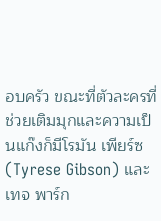อบครัว ขณะที่ตัวละครที่ช่วยเติมมุกและความเป็นแก๊งก็มีโรมัน เพียร์ซ (Tyrese Gibson) และเทจ พาร์ก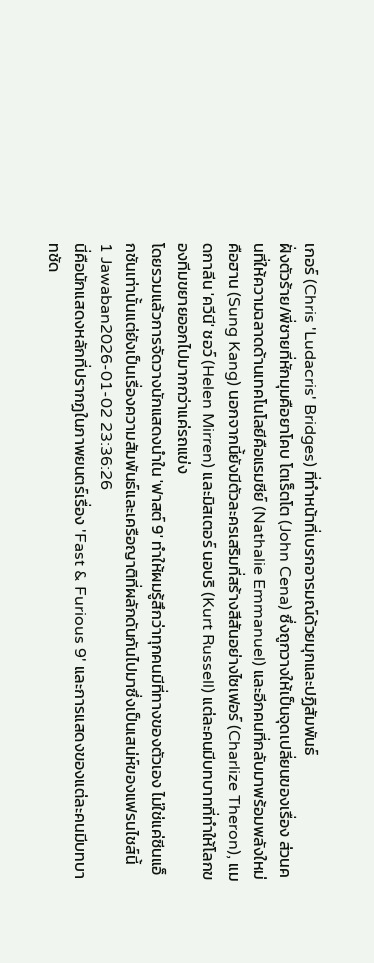เกอร์ (Chris 'Ludacris' Bridges) ที่ทำหน้าที่เบรกอารมณ์ด้วยมุกและปฏิสัมพันธ์
ฝั่งตัวร้าย/พี่ชายที่หักมุมคือยาโคบ โตเร็ตโต (John Cena) ซึ่งถูกวางให้เป็นจุดเปลี่ยนของเรื่อง ส่วนคนที่ให้ความฉลาดด้านเทคโนโลยีคือแรมซีย์ (Nathalie Emmanuel) และอีกคนที่กลับมาพร้อมพลังใหม่คือฮาน (Sung Kang) นอกจากนี้ยังมีตัวละครเสริมที่สร้างสีสันอย่างไซเฟอร์ (Charlize Theron), แมดกาลีน 'ควีนี' ชอว์ (Helen Mirren) และมิสเตอร์ นอบริ (Kurt Russell) แต่ละคนมีบทบาทที่ทำให้โลกของทีมขยายออกไปมากกว่าแค่รถแข่ง
โดยรวมแล้วการจัดวางนักแสดงนำใน 'ฟาสต์ 9' ทำให้ผมรู้สึกว่าทุกคนมีที่ทางของตัวเอง ไม่ใช่แค่ซีนแอ็กชันเท่านั้นแต่ยังเป็นเรื่องความสัมพันธ์และเครือญาติที่ผลักดันกันไปมาซึ่งเป็นเสน่ห์ของแฟรนไชส์นี้
1 Jawaban2026-01-02 23:36:26
นี่คือนักแสดงหลักที่ปรากฏในภาพยนตร์เรื่อง 'Fast & Furious 9' และการแสดงของแต่ละคนมีบทบาทชัด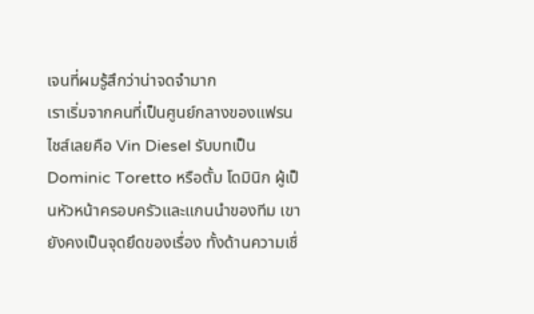เจนที่ผมรู้สึกว่าน่าจดจำมาก
เราเริ่มจากคนที่เป็นศูนย์กลางของแฟรนไชส์เลยคือ Vin Diesel รับบทเป็น Dominic Toretto หรือตั้ม โดมินิก ผู้เป็นหัวหน้าครอบครัวและแกนนำของทีม เขายังคงเป็นจุดยึดของเรื่อง ทั้งด้านความเชื่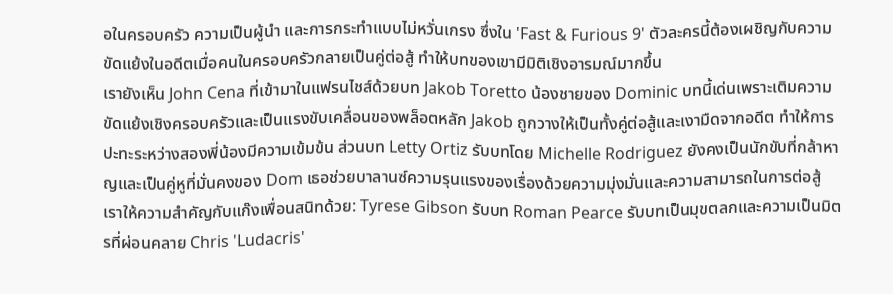อในครอบครัว ความเป็นผู้นำ และการกระทำแบบไม่หวั่นเกรง ซึ่งใน 'Fast & Furious 9' ตัวละครนี้ต้องเผชิญกับความขัดแย้งในอดีตเมื่อคนในครอบครัวกลายเป็นคู่ต่อสู้ ทำให้บทของเขามีมิติเชิงอารมณ์มากขึ้น
เรายังเห็น John Cena ที่เข้ามาในแฟรนไชส์ด้วยบท Jakob Toretto น้องชายของ Dominic บทนี้เด่นเพราะเติมความขัดแย้งเชิงครอบครัวและเป็นแรงขับเคลื่อนของพล็อตหลัก Jakob ถูกวางให้เป็นทั้งคู่ต่อสู้และเงามืดจากอดีต ทำให้การปะทะระหว่างสองพี่น้องมีความเข้มข้น ส่วนบท Letty Ortiz รับบทโดย Michelle Rodriguez ยังคงเป็นนักขับที่กล้าหาญและเป็นคู่หูที่มั่นคงของ Dom เธอช่วยบาลานซ์ความรุนแรงของเรื่องด้วยความมุ่งมั่นและความสามารถในการต่อสู้
เราให้ความสำคัญกับแก๊งเพื่อนสนิทด้วย: Tyrese Gibson รับบท Roman Pearce รับบทเป็นมุขตลกและความเป็นมิตรที่ผ่อนคลาย Chris 'Ludacris'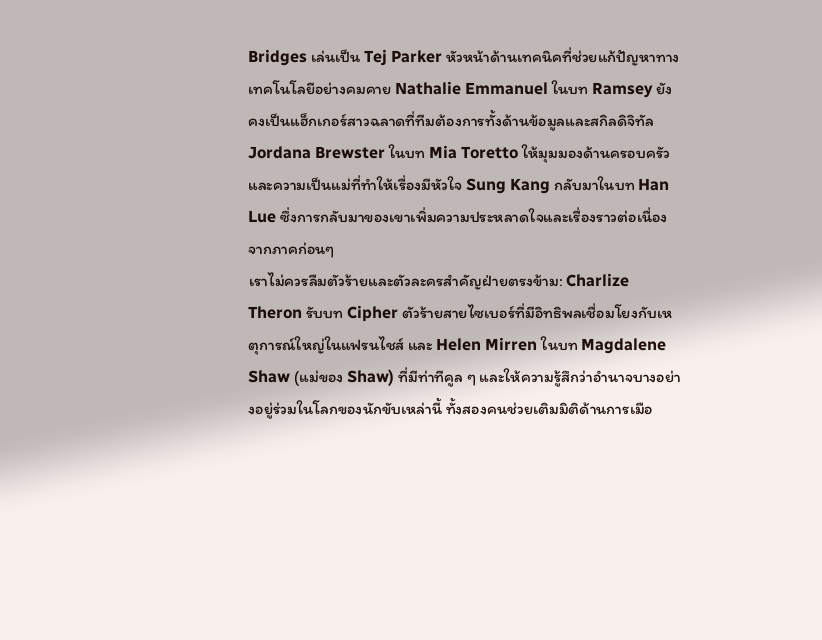Bridges เล่นเป็น Tej Parker หัวหน้าด้านเทคนิคที่ช่วยแก้ปัญหาทางเทคโนโลยีอย่างคมคาย Nathalie Emmanuel ในบท Ramsey ยังคงเป็นแฮ็กเกอร์สาวฉลาดที่ทีมต้องการทั้งด้านข้อมูลและสกิลดิจิทัล Jordana Brewster ในบท Mia Toretto ให้มุมมองด้านครอบครัวและความเป็นแม่ที่ทำให้เรื่องมีหัวใจ Sung Kang กลับมาในบท Han Lue ซึ่งการกลับมาของเขาเพิ่มความประหลาดใจและเรื่องราวต่อเนื่องจากภาคก่อนๆ
เราไม่ควรลืมตัวร้ายและตัวละครสำคัญฝ่ายตรงข้าม: Charlize Theron รับบท Cipher ตัวร้ายสายไซเบอร์ที่มีอิทธิพลเชื่อมโยงกับเหตุการณ์ใหญ่ในแฟรนไชส์ และ Helen Mirren ในบท Magdalene Shaw (แม่ของ Shaw) ที่มีท่าทีคูล ๆ และให้ความรู้สึกว่าอำนาจบางอย่างอยู่ร่วมในโลกของนักขับเหล่านี้ ทั้งสองคนช่วยเติมมิติด้านการเมือ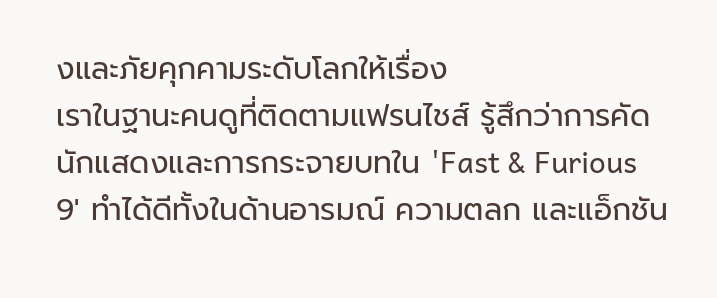งและภัยคุกคามระดับโลกให้เรื่อง
เราในฐานะคนดูที่ติดตามแฟรนไชส์ รู้สึกว่าการคัดนักแสดงและการกระจายบทใน 'Fast & Furious 9' ทำได้ดีทั้งในด้านอารมณ์ ความตลก และแอ็กชัน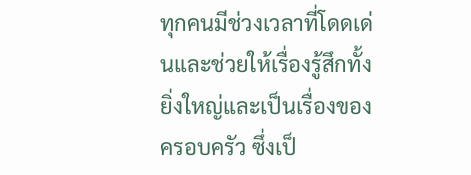ทุกคนมีช่วงเวลาที่โดดเด่นและช่วยให้เรื่องรู้สึกทั้งยิ่งใหญ่และเป็นเรื่องของครอบครัว ซึ่งเป็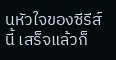นหัวใจของซีรีส์นี้ เสร็จแล้วก็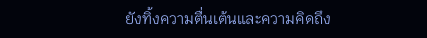ยังทิ้งความตื่นเต้นและความคิดถึง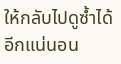ให้กลับไปดูซ้ำได้อีกแน่นอน